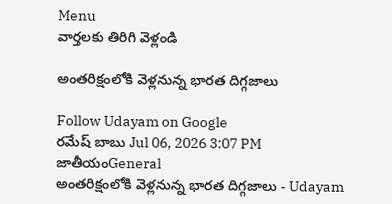Menu
వార్తలకు తిరిగి వెళ్లండి

అంతరిక్షంలోకి వెళ్లనున్న భారత దిగ్గజాలు

Follow Udayam on Google
రమేష్ బాబు Jul 06, 2026 3:07 PM జాతీయంGeneral
అంతరిక్షంలోకి వెళ్లనున్న భారత దిగ్గజాలు - Udayam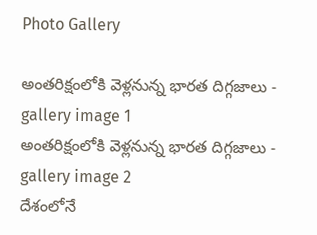Photo Gallery

అంతరిక్షంలోకి వెళ్లనున్న భారత దిగ్గజాలు - gallery image 1
అంతరిక్షంలోకి వెళ్లనున్న భారత దిగ్గజాలు - gallery image 2
దేశంలోనే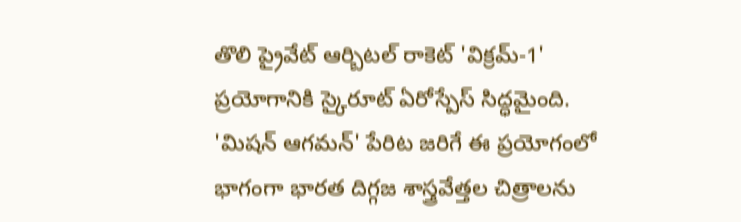తొలి ప్రైవేట్ ఆర్బిటల్ రాకెట్ 'విక్రమ్-1' ప్రయోగానికి స్కైరూట్ ఏరోస్పేస్ సిద్ధమైంది. 'మిషన్ ఆగమన్' పేరిట జరిగే ఈ ప్రయోగంలో భాగంగా భారత దిగ్గజ శాస్త్రవేత్తల చిత్రాలను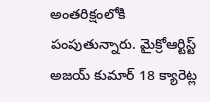అంతరిక్షంలోకి పంపుతున్నారు. మైక్రోఆర్టిస్ట్ అజయ్ కుమార్ 18 క్యారెట్ల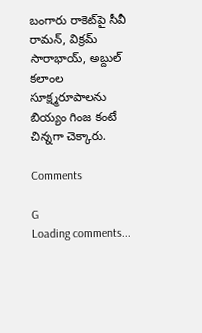బంగారు రాకెట్‌పై సీవీ రామన్, విక్రమ్ సారాభాయ్, అబ్దుల్ కలాంల సూక్ష్మరూపాలను బియ్యం గింజ కంటే చిన్నగా చెక్కారు.

Comments

G
Loading comments...